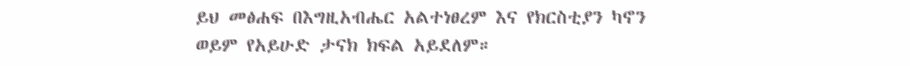ይህ መፅሐፍ በእግዚአብሔር አልተነፀረም እና የክርስቲያን ካኖን ወይም የአይሁድ ታናክ ክፍል አይደለም።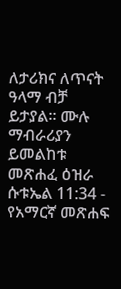ለታሪክና ለጥናት ዓላማ ብቻ ይታያል። ሙሉ ማብራሪያን ይመልከቱ መጽሐፈ ዕዝራ ሱቱኤል 11:34 - የአማርኛ መጽሐፍ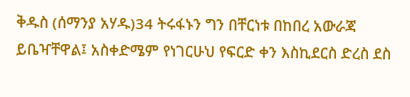ቅዱስ (ሰማንያ አሃዱ)34 ትሩፋኑን ግን በቸርነቱ በከበረ አውራጃ ይቤዣቸዋል፤ አስቀድሜም የነገርሁህ የፍርድ ቀን እስኪደርስ ድረስ ደስ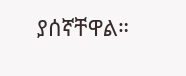ያሰኛቸዋል።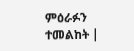ምዕራፉን ተመልከት |